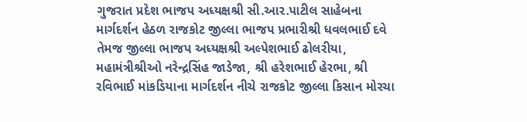ગુજરાત પ્રદેશ ભાજપ અધ્યક્ષશ્રી સી.આર.પાટીલ સાહેબના માર્ગદર્શન હેઠળ રાજકોટ જીલ્લા ભાજપ પ્રભારીશ્રી ધવલભાઈ દવે તેમજ જીલ્લા ભાજપ અધ્યક્ષશ્રી અલ્પેશભાઈ ઢોલરીયા, મહામંત્રીશ્રીઓ નરેન્દ્રસિંહ જાડેજા, શ્રી હરેશભાઈ હેરભા, શ્રી રવિભાઈ માંકડિયાના માર્ગદર્શન નીચે રાજકોટ જીલ્લા કિસાન મોરચા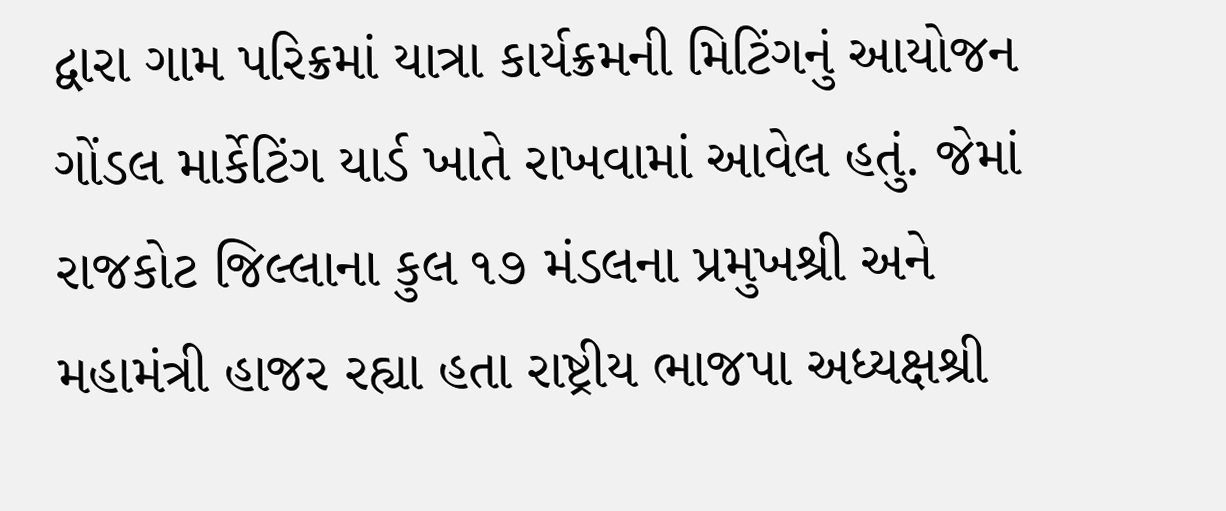દ્વારા ગામ પરિક્રમાં યાત્રા કાર્યક્રમની મિટિંગનું આયોજન ગોંડલ માર્કેટિંગ યાર્ડ ખાતે રાખવામાં આવેલ હતું. જેમાં રાજકોટ જિલ્લાના કુલ ૧૭ મંડલના પ્રમુખશ્રી અને મહામંત્રી હાજર રહ્યા હતા રાષ્ટ્રીય ભાજપા અધ્યક્ષશ્રી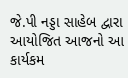જે.પી નડ્ડા સાહેબ દ્વારા આયોજિત આજનો આ કાર્યકમ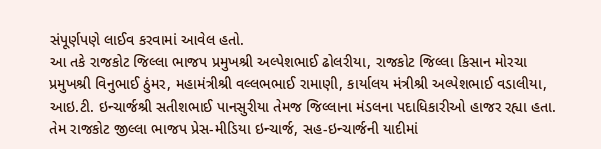સંપૂર્ણપણે લાઈવ કરવામાં આવેલ હતો.
આ તકે રાજકોટ જિલ્લા ભાજપ પ્રમુખશ્રી અલ્પેશભાઈ ઢોલરીયા, રાજકોટ જિલ્લા કિસાન મોરચા પ્રમુખશ્રી વિનુભાઈ ઠુંમર, મહામંત્રીશ્રી વલ્લભભાઈ રામાણી, કાર્યાલય મંત્રીશ્રી અલ્પેશભાઈ વડાલીયા, આઇ.ટી. ઇન્ચાર્જશ્રી સતીશભાઈ પાનસુરીયા તેમજ જિલ્લાના મંડલના પદાધિકારીઓ હાજર રહ્યા હતા. તેમ રાજકોટ જીલ્લા ભાજપ પ્રેસ-મીડિયા ઇન્ચાર્જ, સહ-ઇન્ચાર્જની યાદીમાં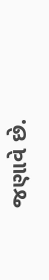જણાવે છે.